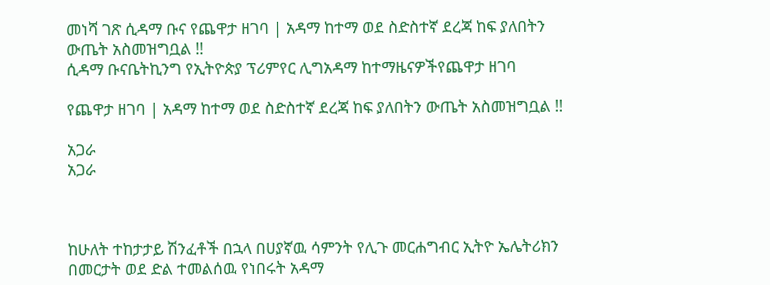መነሻ ገጽ ሲዳማ ቡና የጨዋታ ዘገባ | አዳማ ከተማ ወደ ስድስተኛ ደረጃ ከፍ ያለበትን ውጤት አስመዝግቧል !!
ሲዳማ ቡናቤትኪንግ የኢትዮጵያ ፕሪምየር ሊግአዳማ ከተማዜናዎችየጨዋታ ዘገባ

የጨዋታ ዘገባ | አዳማ ከተማ ወደ ስድስተኛ ደረጃ ከፍ ያለበትን ውጤት አስመዝግቧል !!

አጋራ
አጋራ



ከሁለት ተከታታይ ሽንፈቶች በኋላ በሀያኛዉ ሳምንት የሊጉ መርሐግብር ኢትዮ ኤሌትሪክን በመርታት ወደ ድል ተመልሰዉ የነበሩት አዳማ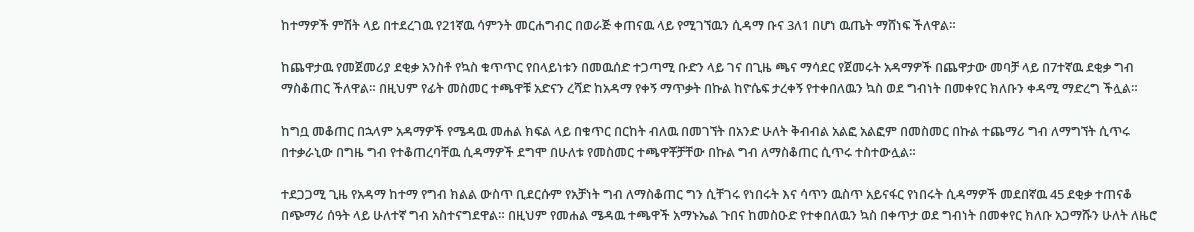ከተማዎች ምሽት ላይ በተደረገዉ የ21ኛዉ ሳምንት መርሐግብር በወራጅ ቀጠናዉ ላይ የሚገኘዉን ሲዳማ ቡና 3ለ1 በሆነ ዉጤት ማሸነፍ ችለዋል።

ከጨዋታዉ የመጀመሪያ ደቂቃ አንስቶ የኳስ ቁጥጥር የበላይነቱን በመዉሰድ ተጋጣሚ ቡድን ላይ ገና በጊዜ ጫና ማሳደር የጀመሩት አዳማዎች በጨዋታው መባቻ ላይ በ7ተኛዉ ደቂቃ ግብ ማስቆጠር ችለዋል። በዚህም የፊት መስመር ተጫዋቹ አድናን ረሻድ ከአዳማ የቀኝ ማጥቃት በኩል ከዮሴፍ ታረቀኝ የተቀበለዉን ኳስ ወደ ግብነት በመቀየር ክለቡን ቀዳሚ ማድረግ ችሏል።

ከግቧ መቆጠር በኋላም አዳማዎች የሜዳዉ መሐል ክፍል ላይ በቁጥር በርከት ብለዉ በመገኘት በአንድ ሁለት ቅብብል አልፎ አልፎም በመስመር በኩል ተጨማሪ ግብ ለማግኘት ሲጥሩ በተቃራኒው በግዜ ግብ የተቆጠረባቸዉ ሲዳማዎች ደግሞ በሁለቱ የመስመር ተጫዋቾቻቸው በኩል ግብ ለማስቆጠር ሲጥሩ ተስተውሏል።

ተደጋጋሚ ጊዜ የአዳማ ከተማ የግብ ክልል ውስጥ ቢደርሱም የአቻነት ግብ ለማስቆጠር ግን ሲቸገሩ የነበሩት እና ሳጥን ዉስጥ አይናፋር የነበሩት ሲዳማዎች መደበኛዉ 45 ደቂቃ ተጠናቆ በጭማሪ ሰዓት ላይ ሁለተኛ ግብ አስተናግደዋል። በዚህም የመሐል ሜዳዉ ተጫዋች አማኑኤል ጉበና ከመስዑድ የተቀበለዉን ኳስ በቀጥታ ወደ ግብነት በመቀየር ክለቡ አጋማሹን ሁለት ለዜሮ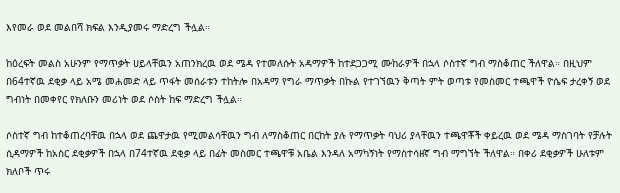እየመራ ወደ መልበሻ ክፍል እንዲያመሩ ማድረግ ችሏል።

ከዕረፍት መልስ አሁንም የማጥቃት ሀይላቸዉን አጠንክረዉ ወደ ሜዳ የተመለሱት አዳማዎች ከተደጋጋሚ ሙከራዎች በኋላ ሶስተኛ ግብ ማስቆጠር ችለዋል። በዚህም በ64ተኛዉ ደቂቃ ላይ አሜ መሐመድ ላይ ጥፋት መሰራቱን ተከትሎ በአዳማ የግራ ማጥቃት በኩል የተገኘዉን ቅጣት ምት ወጣቱ የመስመር ተጫዋች ዮሴፍ ታረቀኝ ወደ ግብነት በመቀየር የክለቡን መሪነት ወደ ሶስት ከፍ ማድረግ ችሏል።

ሶስተኛ ግብ ከተቆጠረባቸዉ በኋላ ወደ ጨዋታዉ የሚመልሳቸዉን ግብ ለማስቆጠር በርከት ያሉ የማጥቃት ባህሪ ያላቸዉን ተጫዋቾች ቀይረዉ ወደ ሜዳ ማስገባት የቻሉት ሲዳማዎች ከአስር ደቂቃዎች በኋላ በ74ተኛዉ ደቂቃ ላይ በፊት መስመር ተጫዋቹ አቤል እንዳለ አማካኝነት የማስተሳዘኛ ግብ ማግኘት ችለዋል። በቀሪ ደቂቃዎች ሁለቱም ክለቦች ጥሩ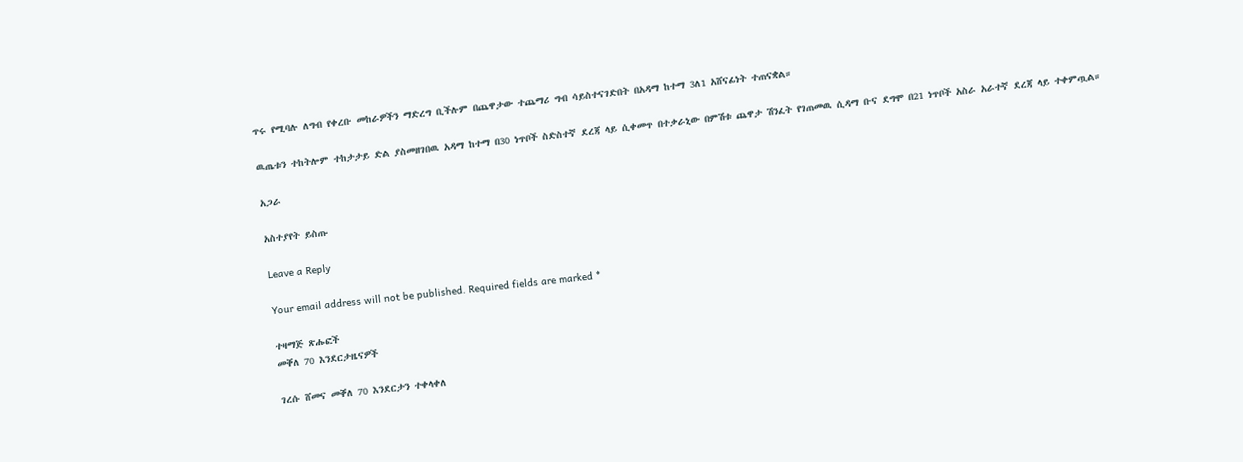ጥሩ የሚባሉ ለግብ የቀረቡ መከራዎችን ማድረግ ቢችሉም በጨዋታው ተጨማሪ ግብ ሳይስተናገድበት በአዳማ ከተማ 3ለ1 አሸናፊነት ተጠናቋል።

ዉጤቱን ተከትሎም ተከታታይ ድል ያስመዘገበዉ አዳማ ከተማ በ30 ነጥቦች ስድስተኛ ደረጃ ላይ ሲቀመጥ በተቃራኒው በምሽቱ ጨዋታ ሽንፈት የገጠመዉ ሲዳማ ቡና ደግሞ በ21 ነጥቦች አስራ አራተኛ ደረጃ ላይ ተቀምጧል።

አጋራ

አስተያየት ይስጡ

Leave a Reply

Your email address will not be published. Required fields are marked *

ተዛማጅ ጽሑፎች
መቐለ 70 እንደርታዜናዎች

ገረሱ ሸመና መቐለ 70 እንደርታን ተቀላቀለ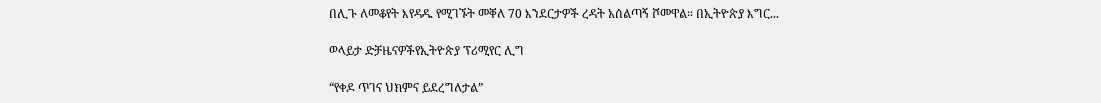በሊጉ ለመቆየት እየዳዱ የሚገኙት መቐለ 70 እንደርታዎች ረዳት አሰልጣኝ ሾመዋል። በኢትዮጵያ እግር...

ወላይታ ድቻዜናዎችየኢትዮጵያ ፕሪሚየር ሊግ

“የቀዶ ጥገና ህክምና ይደረግለታል”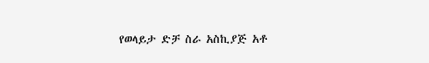የወላይታ ድቻ ስራ አስኪያጅ አቶ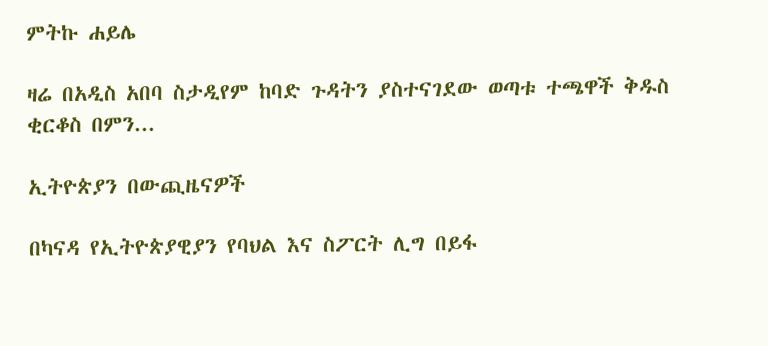ምትኩ ሐይሌ

ዛሬ በአዲስ አበባ ስታዲየም ከባድ ጉዳትን ያስተናገደው ወጣቱ ተጫዋች ቅዱስ ቂርቆስ በምን...

ኢትዮጵያን በውጪዜናዎች

በካናዳ የኢትዮጵያዊያን የባህል እና ስፖርት ሊግ በይፋ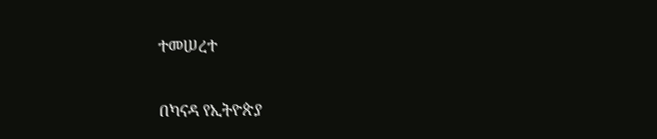ተመሠረተ

በካናዳ የኢትዮጵያ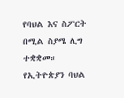የባህል እና ስፖርት በሚል ስያሜ ሊግ ተቋቋመ። የኢትዮጵያን ባህል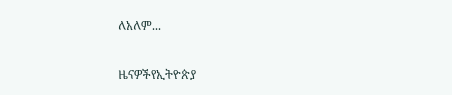ለአለም...

ዜናዎችየኢትዮጵያ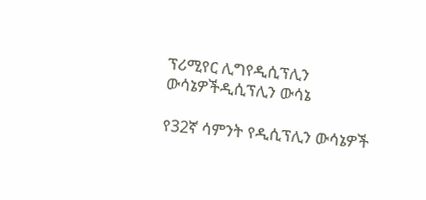ፕሪሚየር ሊግየዲሲፕሊን ውሳኔዎችዲሲፕሊን ውሳኔ

የ32ኛ ሳምንት የዲሲፕሊን ውሳኔዎች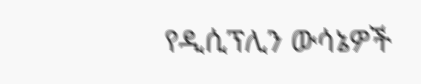የዲሲፕሊን ውሳኔዎች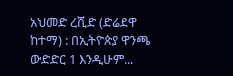አህመድ ረሺድ (ድሬደዋ ከተማ) : በኢትዮጵያ ዋንጫ ውድድር 1 እንዲሁም...